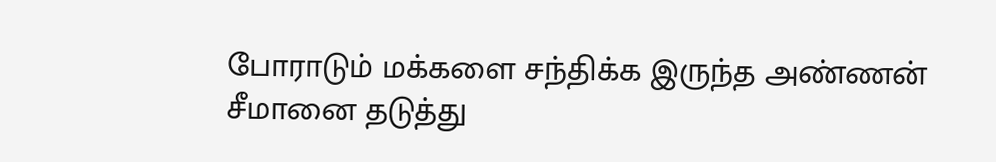போராடும் மக்களை சந்திக்க இருந்த அண்ணன் சீமானை தடுத்து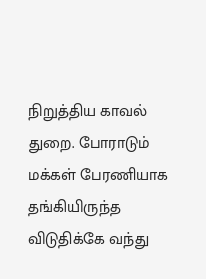நிறுத்திய காவல் துறை. போராடும் மக்கள் பேரணியாக தங்கியிருந்த விடுதிக்கே வந்து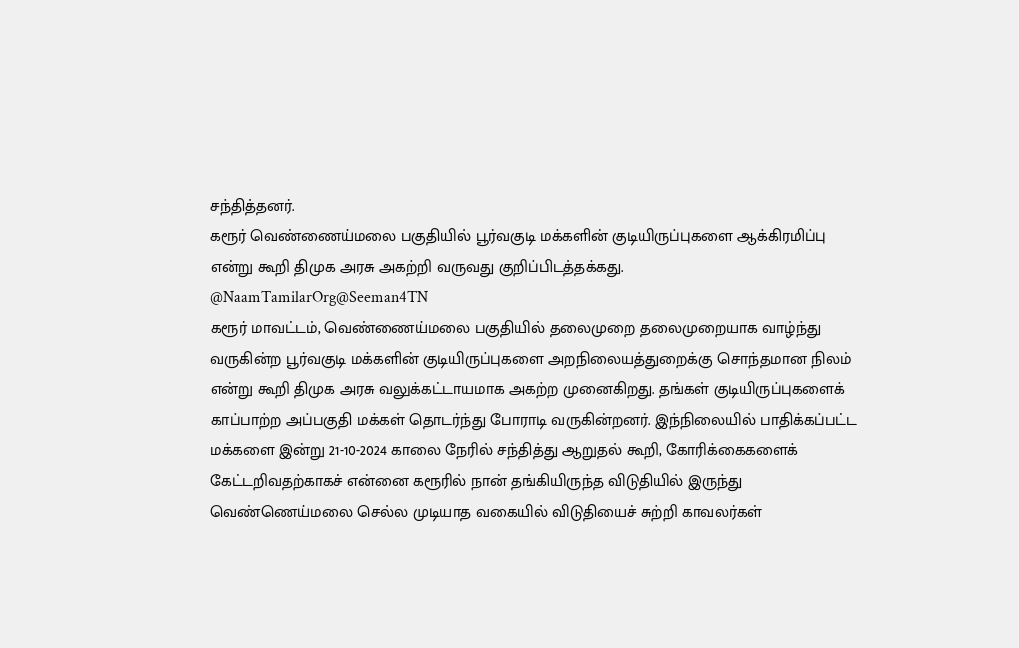சந்தித்தனர்.
கரூர் வெண்ணைய்மலை பகுதியில் பூர்வகுடி மக்களின் குடியிருப்புகளை ஆக்கிரமிப்பு என்று கூறி திமுக அரசு அகற்றி வருவது குறிப்பிடத்தக்கது.
@NaamTamilarOrg@Seeman4TN
கரூர் மாவட்டம், வெண்ணைய்மலை பகுதியில் தலைமுறை தலைமுறையாக வாழ்ந்து வருகின்ற பூர்வகுடி மக்களின் குடியிருப்புகளை அறநிலையத்துறைக்கு சொந்தமான நிலம் என்று கூறி திமுக அரசு வலுக்கட்டாயமாக அகற்ற முனைகிறது. தங்கள் குடியிருப்புகளைக் காப்பாற்ற அப்பகுதி மக்கள் தொடர்ந்து போராடி வருகின்றனர். இந்நிலையில் பாதிக்கப்பட்ட மக்களை இன்று 21-10-2024 காலை நேரில் சந்தித்து ஆறுதல் கூறி, கோரிக்கைகளைக் கேட்டறிவதற்காகச் என்னை கரூரில் நான் தங்கியிருந்த விடுதியில் இருந்து வெண்ணெய்மலை செல்ல முடியாத வகையில் விடுதியைச் சுற்றி காவலர்கள்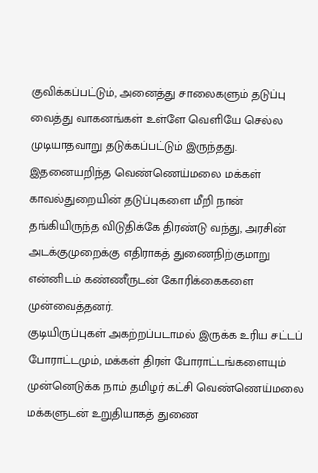குவிக்கப்பட்டும், அனைத்து சாலைகளும் தடுப்பு வைத்து வாகனங்கள் உள்ளே வெளியே செல்ல முடியாதவாறு தடுக்கப்பட்டும் இருந்தது. இதனையறிந்த வெண்ணெய்மலை மக்கள் காவல்துறையின் தடுப்புகளை மீறி நான் தங்கியிருந்த விடுதிக்கே திரண்டு வந்து, அரசின் அடக்குமுறைக்கு எதிராகத் துணைநிற்குமாறு என்னிடம் கண்ணீருடன் கோரிக்கைகளை முன்வைத்தனர்.
குடியிருப்புகள் அகற்றப்படாமல் இருக்க உரிய சட்டப் போராட்டமும், மக்கள் திரள் போராட்டங்களையும் முன்னெடுக்க நாம் தமிழர் கட்சி வெண்ணெய்மலை மக்களுடன் உறுதியாகத் துணை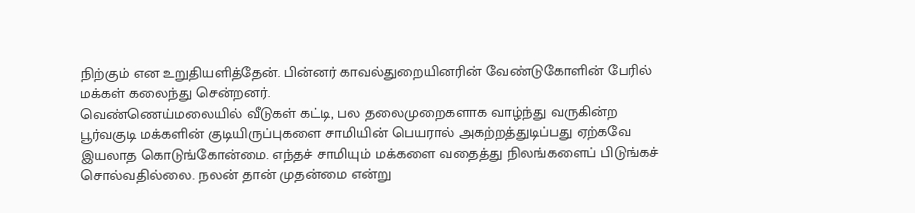நிற்கும் என உறுதியளித்தேன். பின்னர் காவல்துறையினரின் வேண்டுகோளின் பேரில் மக்கள் கலைந்து சென்றனர்.
வெண்ணெய்மலையில் வீடுகள் கட்டி, பல தலைமுறைகளாக வாழ்ந்து வருகின்ற பூர்வகுடி மக்களின் குடியிருப்புகளை சாமியின் பெயரால் அகற்றத்துடிப்பது ஏற்கவே இயலாத கொடுங்கோன்மை. எந்தச் சாமியும் மக்களை வதைத்து நிலங்களைப் பிடுங்கச் சொல்வதில்லை. நலன் தான் முதன்மை என்று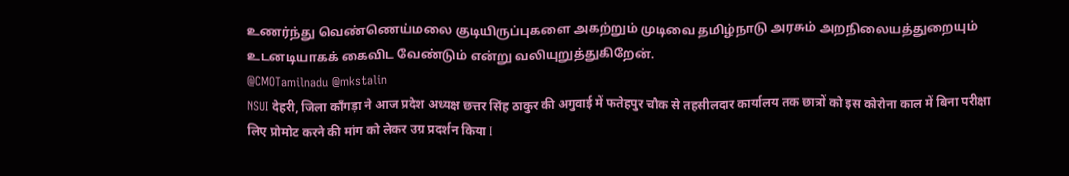உணர்ந்து வெண்ணெய்மலை குடியிருப்புகளை அகற்றும் முடிவை தமிழ்நாடு அரசும் அறநிலையத்துறையும் உடனடியாகக் கைவிட வேண்டும் என்று வலியுறுத்துகிறேன்.
@CMOTamilnadu @mkstalin
NSUI देहरी, जिला काँगड़ा ने आज प्रदेश अध्यक्ष छत्तर सिंह ठाकुर की अगुवाई में फतेहपुर चौक से तहसीलदार कार्यालय तक छात्रों को इस कोरोना काल में बिना परीक्षा लिए प्रोमोट करने की मांग को लेकर उग्र प्रदर्शन किया I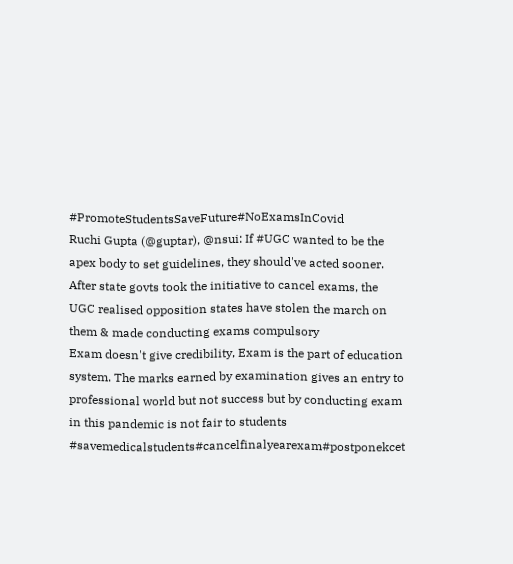#PromoteStudentsSaveFuture#NoExamsInCovid
Ruchi Gupta (@guptar), @nsui: If #UGC wanted to be the apex body to set guidelines, they should've acted sooner. After state govts took the initiative to cancel exams, the UGC realised opposition states have stolen the march on them & made conducting exams compulsory
Exam doesn't give credibility, Exam is the part of education system. The marks earned by examination gives an entry to professional world but not success but by conducting exam in this pandemic is not fair to students #savemedicalstudents#cancelfinalyearexam#postponekcet